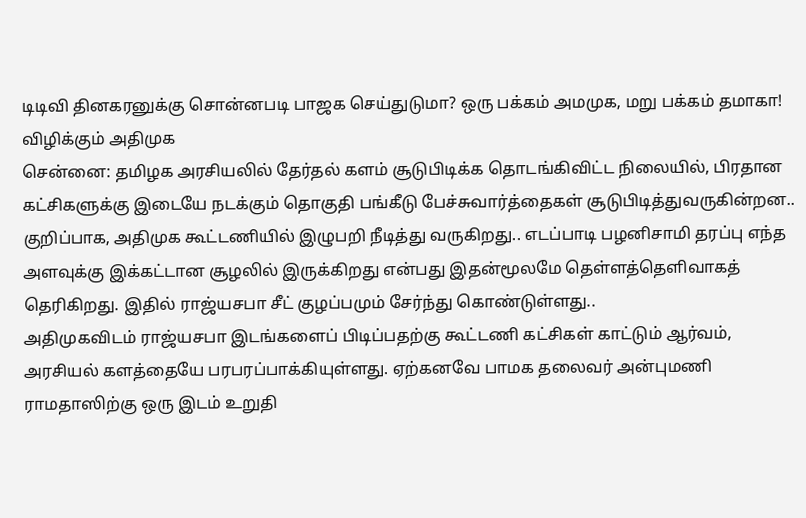டிடிவி தினகரனுக்கு சொன்னபடி பாஜக செய்துடுமா? ஒரு பக்கம் அமமுக, மறு பக்கம் தமாகா! விழிக்கும் அதிமுக
சென்னை: தமிழக அரசியலில் தேர்தல் களம் சூடுபிடிக்க தொடங்கிவிட்ட நிலையில், பிரதான கட்சிகளுக்கு இடையே நடக்கும் தொகுதி பங்கீடு பேச்சுவார்த்தைகள் சூடுபிடித்துவருகின்றன.. குறிப்பாக, அதிமுக கூட்டணியில் இழுபறி நீடித்து வருகிறது.. எடப்பாடி பழனிசாமி தரப்பு எந்த அளவுக்கு இக்கட்டான சூழலில் இருக்கிறது என்பது இதன்மூலமே தெள்ளத்தெளிவாகத் தெரிகிறது. இதில் ராஜ்யசபா சீட் குழப்பமும் சேர்ந்து கொண்டுள்ளது..
அதிமுகவிடம் ராஜ்யசபா இடங்களைப் பிடிப்பதற்கு கூட்டணி கட்சிகள் காட்டும் ஆர்வம், அரசியல் களத்தையே பரபரப்பாக்கியுள்ளது. ஏற்கனவே பாமக தலைவர் அன்புமணி ராமதாஸிற்கு ஒரு இடம் உறுதி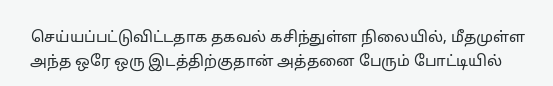செய்யப்பட்டுவிட்டதாக தகவல் கசிந்துள்ள நிலையில், மீதமுள்ள அந்த ஒரே ஒரு இடத்திற்குதான் அத்தனை பேரும் போட்டியில்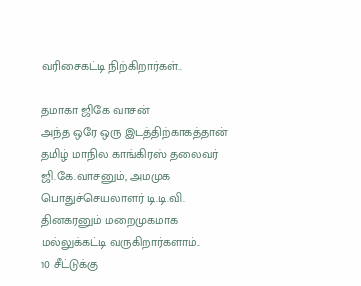வரிசைகட்டி நிற்கிறார்கள்..

தமாகா ஜிகே வாசன்
அந்த ஒரே ஒரு இடத்திற்காகத்தான் தமிழ் மாநில காங்கிரஸ் தலைவர் ஜி.கே.வாசனும், அமமுக பொதுச்செயலாளர் டி.டி.வி. தினகரனும் மறைமுகமாக மல்லுக்கட்டி வருகிறார்களாம்..
10 சீட்டுக்கு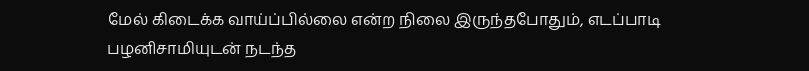மேல் கிடைக்க வாய்ப்பில்லை என்ற நிலை இருந்தபோதும், எடப்பாடி பழனிசாமியுடன் நடந்த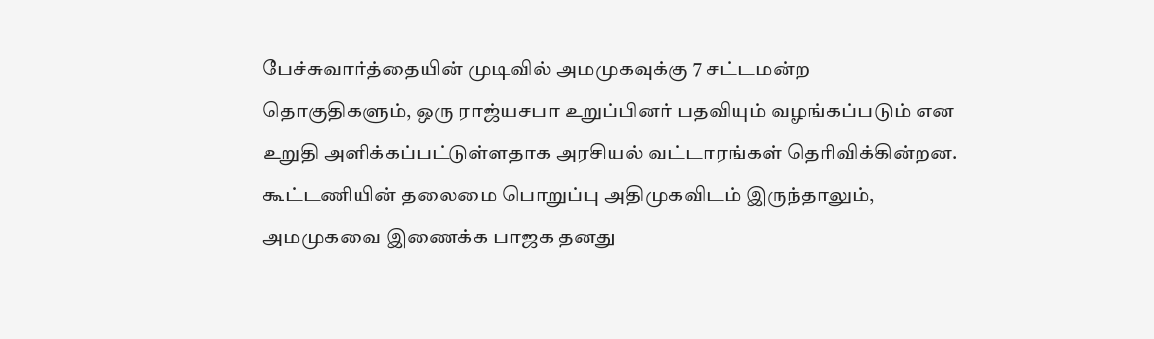பேச்சுவார்த்தையின் முடிவில் அமமுகவுக்கு 7 சட்டமன்ற தொகுதிகளும், ஒரு ராஜ்யசபா உறுப்பினர் பதவியும் வழங்கப்படும் என உறுதி அளிக்கப்பட்டுள்ளதாக அரசியல் வட்டாரங்கள் தெரிவிக்கின்றன.
கூட்டணியின் தலைமை பொறுப்பு அதிமுகவிடம் இருந்தாலும், அமமுகவை இணைக்க பாஜக தனது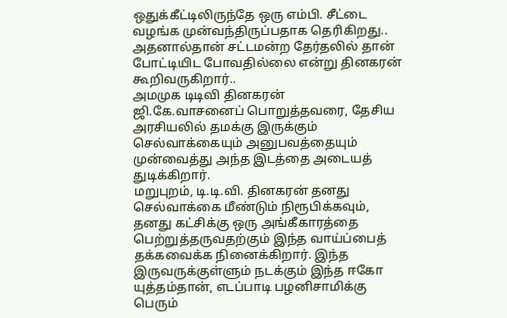ஒதுக்கீட்டிலிருந்தே ஒரு எம்பி. சீட்டை வழங்க முன்வந்திருப்பதாக தெரிகிறது.. அதனால்தான் சட்டமன்ற தேர்தலில் தான் போட்டியிட போவதில்லை என்று தினகரன் கூறிவருகிறார்..
அமமுக டிடிவி தினகரன்
ஜி.கே.வாசனைப் பொறுத்தவரை, தேசிய அரசியலில் தமக்கு இருக்கும் செல்வாக்கையும் அனுபவத்தையும் முன்வைத்து அந்த இடத்தை அடையத் துடிக்கிறார்.
மறுபுறம், டி.டி.வி. தினகரன் தனது செல்வாக்கை மீண்டும் நிரூபிக்கவும், தனது கட்சிக்கு ஒரு அங்கீகாரத்தை பெற்றுத்தருவதற்கும் இந்த வாய்ப்பைத் தக்கவைக்க நினைக்கிறார். இந்த இருவருக்குள்ளும் நடக்கும் இந்த ஈகோ யுத்தம்தான், எடப்பாடி பழனிசாமிக்கு பெரும்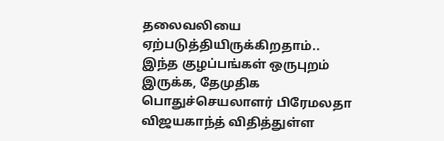தலைவலியை ஏற்படுத்தியிருக்கிறதாம்..
இந்த குழப்பங்கள் ஒருபுறம் இருக்க, தேமுதிக பொதுச்செயலாளர் பிரேமலதா விஜயகாந்த் விதித்துள்ள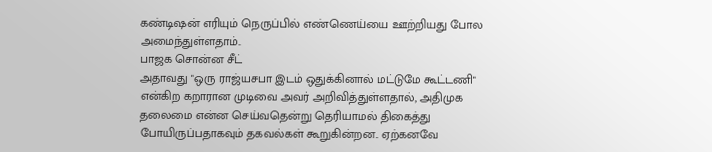கண்டிஷன் எரியும் நெருப்பில் எண்ணெய்யை ஊற்றியது போல அமைந்துள்ளதாம்..
பாஜக சொன்ன சீட்
அதாவது "ஒரு ராஜ்யசபா இடம் ஒதுக்கினால் மட்டுமே கூட்டணி" என்கிற கறாரான முடிவை அவர் அறிவித்துள்ளதால், அதிமுக தலைமை என்ன செய்வதென்று தெரியாமல் திகைத்து போயிருப்பதாகவும் தகவல்கள் கூறுகின்றன.. ஏற்கனவே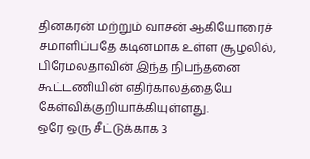தினகரன் மற்றும் வாசன் ஆகியோரைச் சமாளிப்பதே கடினமாக உள்ள சூழலில், பிரேமலதாவின் இந்த நிபந்தனை கூட்டணியின் எதிர்காலத்தையே கேள்விக்குறியாக்கியுள்ளது.
ஒரே ஒரு சீட்டுக்காக 3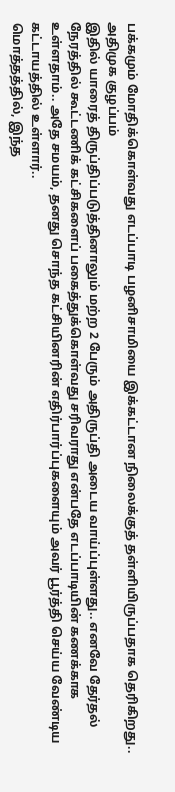பக்கமும் மோதிக்கொள்வது எடப்பாடி பழனிசாமியை இக்கட்டான நிலைக்குத் தள்ளியிருப்பதாக தெரிகிறது..
அதிமுக குழப்பம்
இதில் யாரைத் திருப்திப்படுத்தினாலும் மற்ற 2 பேரும் அதிருப்தி அடைய வாய்ப்புள்ளது.. எனவே தேர்தல் நேரத்தில் கூட்டணிக் கட்சிகளைப் பகைத்துக்கொள்வது சரிவராது என்பதே எடப்பாடியின் கணக்காக உள்ளதாம்.. அதே சமயம், தனது சொந்த கட்சியினரின் எதிர்பார்ப்புகளையும் அவர் பூர்த்தி செய்ய வேண்டிய கட்டாயத்தில் உள்ளார்..
மொத்தத்தில், இந்த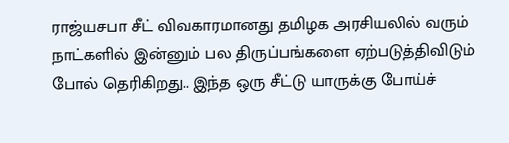ராஜ்யசபா சீட் விவகாரமானது தமிழக அரசியலில் வரும் நாட்களில் இன்னும் பல திருப்பங்களை ஏற்படுத்திவிடும் போல் தெரிகிறது.. இந்த ஒரு சீட்டு யாருக்கு போய்ச்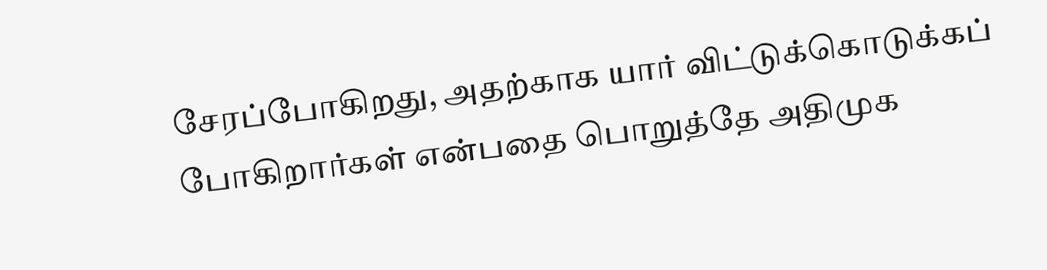சேரப்போகிறது, அதற்காக யார் விட்டுக்கொடுக்கப் போகிறார்கள் என்பதை பொறுத்தே அதிமுக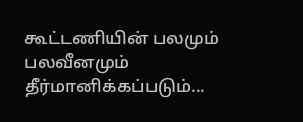கூட்டணியின் பலமும் பலவீனமும் தீர்மானிக்கப்படும்...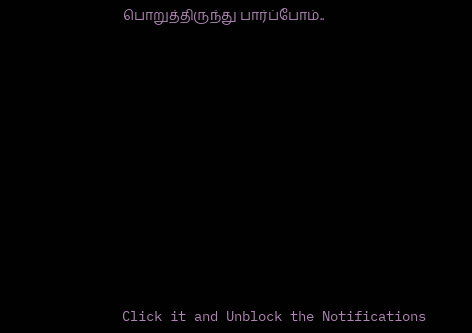பொறுத்திருந்து பார்ப்போம்..












Click it and Unblock the Notifications